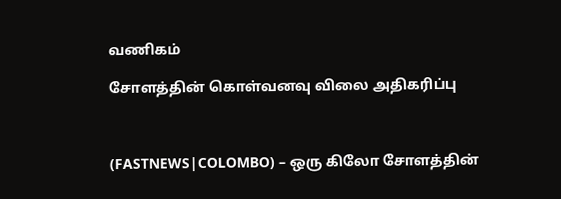வணிகம்

சோளத்தின் கொள்வனவு விலை அதிகரிப்பு



(FASTNEWS|COLOMBO) – ஒரு கிலோ சோளத்தின்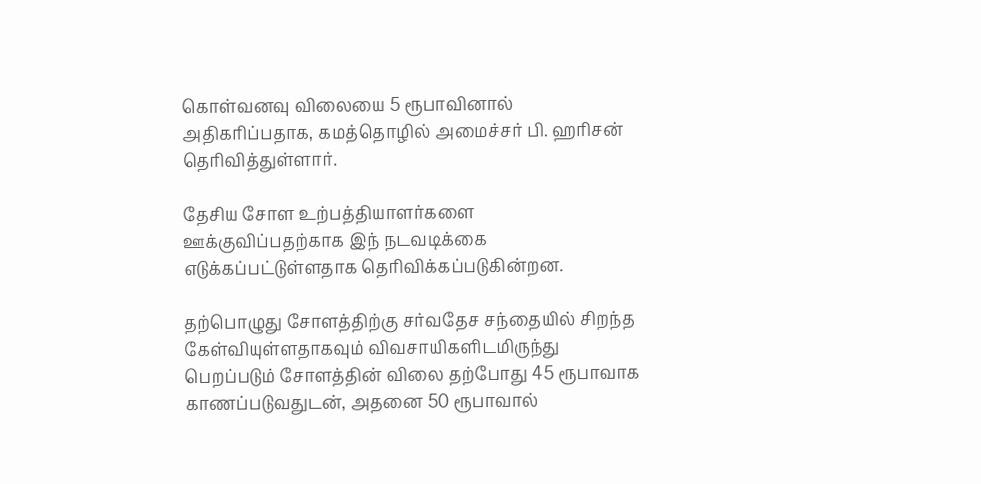கொள்வனவு விலையை 5 ரூபாவினால் அதிகரிப்பதாக, கமத்தொழில் அமைச்சர் பி. ஹரிசன் தெரிவித்துள்ளார்.

தேசிய சோள உற்பத்தியாளர்களை ஊக்குவிப்பதற்காக இந் நடவடிக்கை எடுக்கப்பட்டுள்ளதாக தெரிவிக்கப்படுகின்றன.

தற்பொழுது சோளத்திற்கு சர்வதேச சந்தையில் சிறந்த கேள்வியுள்ளதாகவும் விவசாயிகளிடமிருந்து பெறப்படும் சோளத்தின் விலை தற்போது 45 ரூபாவாக காணப்படுவதுடன், அதனை 50 ரூபாவால்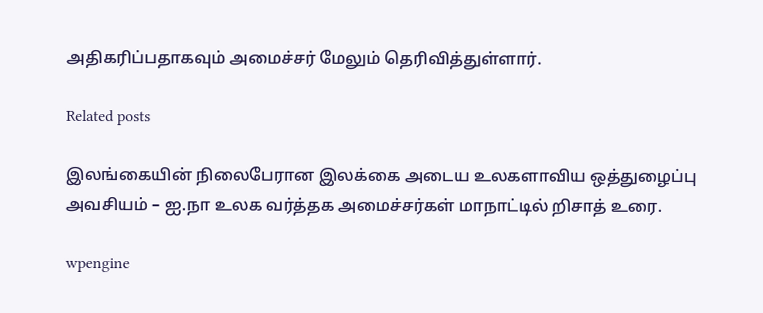அதிகரிப்பதாகவும் அமைச்சர் மேலும் தெரிவித்துள்ளார்.

Related posts

இலங்கையின் நிலைபேரான இலக்கை அடைய உலகளாவிய ஒத்துழைப்பு அவசியம் – ஐ.நா உலக வர்த்தக அமைச்சர்கள் மாநாட்டில் றிசாத் உரை.

wpengine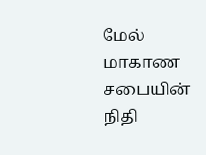மேல் மாகாண சபையின் நிதி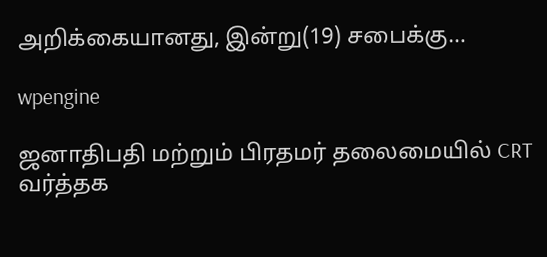அறிக்கையானது, இன்று(19) சபைக்கு…

wpengine

ஜனாதிபதி மற்றும் பிரதமர் தலைமையில் CRT வர்த்தக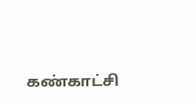கண்காட்சி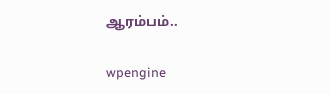ஆரம்பம்..

wpengine